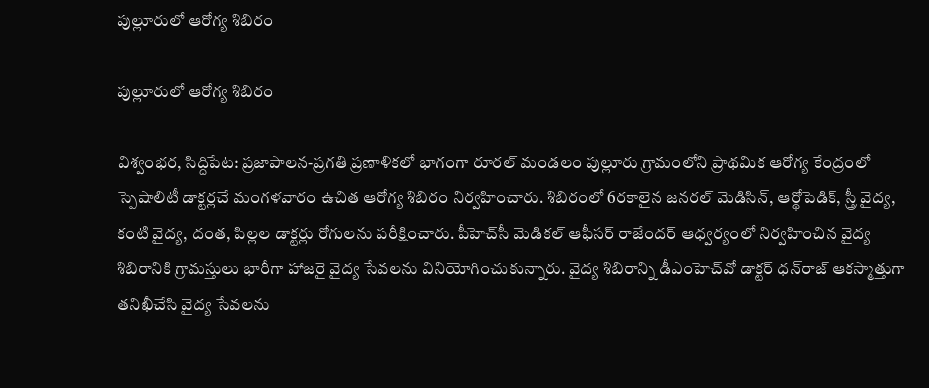పుల్లూరులో ఆరోగ్య శిబిరం

పుల్లూరులో ఆరోగ్య శిబిరం

విశ్వంభర, సిద్దిపేట: ప్రజాపాలన-ప్రగతి ప్రణాళికలో భాగంగా రూరల్ మండలం పుల్లూరు గ్రామంలోని ప్రాథమిక ఆరోగ్య కేంద్రంలో స్పెషాలిటీ డాక్టర్లచే మంగళవారం ఉచిత ఆరోగ్య శిబిరం నిర్వహించారు. శిబిరంలో 6రకాలైన జనరల్ మెడిసిన్, ఆర్థోపెడిక్, స్త్రీ వైద్య, కంటి వైద్య, దంత, పిల్లల డాక్టర్లు రోగులను పరీక్షించారు. పీహెచ్‌సీ మెడికల్ ఆఫీసర్ రాజేందర్ ఆధ్వర్యంలో నిర్వహించిన వైద్య శిబిరానికి గ్రామస్తులు భారీగా హాజరై వైద్య సేవలను వినియోగించుకున్నారు. వైద్య శిబిరాన్ని డీఎంహెచ్‌వో డాక్టర్ ధన్‌రాజ్ ఆకస్మాత్తుగా తనిఖీచేసి వైద్య సేవలను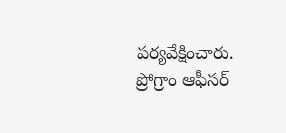పర్యవేక్షించారు. ప్రోగ్రాం ఆఫీసర్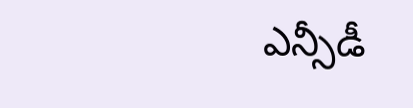ఎన్సీడీ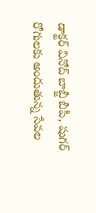డాక్టర్ వినోద్ బాబ్జీ బీపీ, షుగర్ రోగులకు అందుతున్న సేవల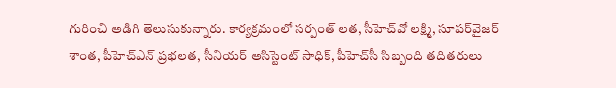గురించి అడిగి తెలుసుకున్నారు. కార్యక్రమంలో సర్పంత్ లత, సీహెచ్‌వో లక్ష్మి, సూపర్‌వైజర్ శాంత, పీహెచ్‌ఎన్ ప్రభలత, సీనియర్ అసిస్టెంట్ సాధిక్, పీహెచ్‌సీ సిబ్బంది తదితరులు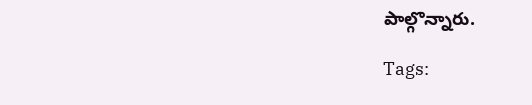పాల్గొన్నారు.

Tags: